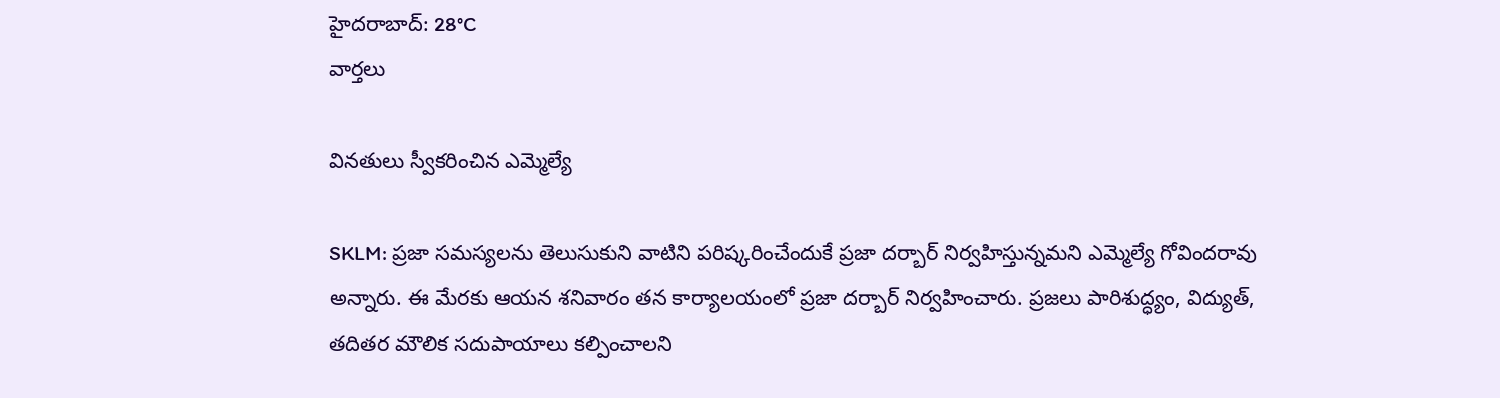హైదరాబాద్: 28°C
వార్తలు

వినతులు స్వీకరించిన ఎమ్మెల్యే

SKLM: ప్రజా సమస్యలను తెలుసుకుని వాటిని పరిష్కరించేందుకే ప్రజా దర్బార్‌ నిర్వహిస్తున్నమని ఎమ్మెల్యే గోవిందరావు అన్నారు. ఈ మేరకు ఆయన శనివారం తన కార్యాలయంలో ప్రజా దర్బార్ నిర్వహించారు. ప్రజలు పారిశుద్ధ్యం, విద్యుత్, తదితర మౌలిక సదుపాయాలు కల్పించాలని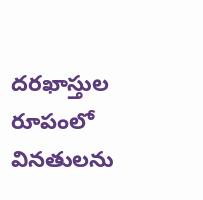దరఖాస్తుల రూపంలో వినతులను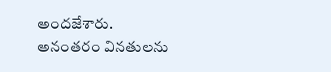అందజేశారు. అనంతరం వినతులను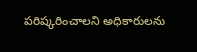పరిష్కరించాలని అధికారులను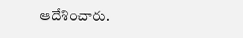ఆదేశించారు.